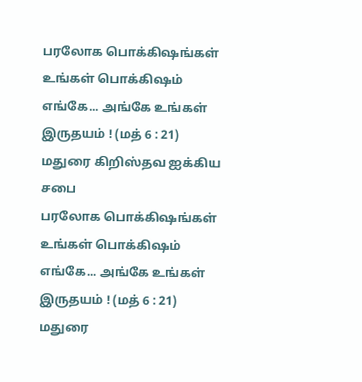பரலோக பொக்கிஷங்கள்
உங்கள் பொக்கிஷம் எங்கே... அங்கே உங்கள் இருதயம் ! (மத் 6 : 21)
மதுரை கிறிஸ்தவ ஐக்கிய சபை
பரலோக பொக்கிஷங்கள்
உங்கள் பொக்கிஷம் எங்கே... அங்கே உங்கள் இருதயம் ! (மத் 6 : 21)
மதுரை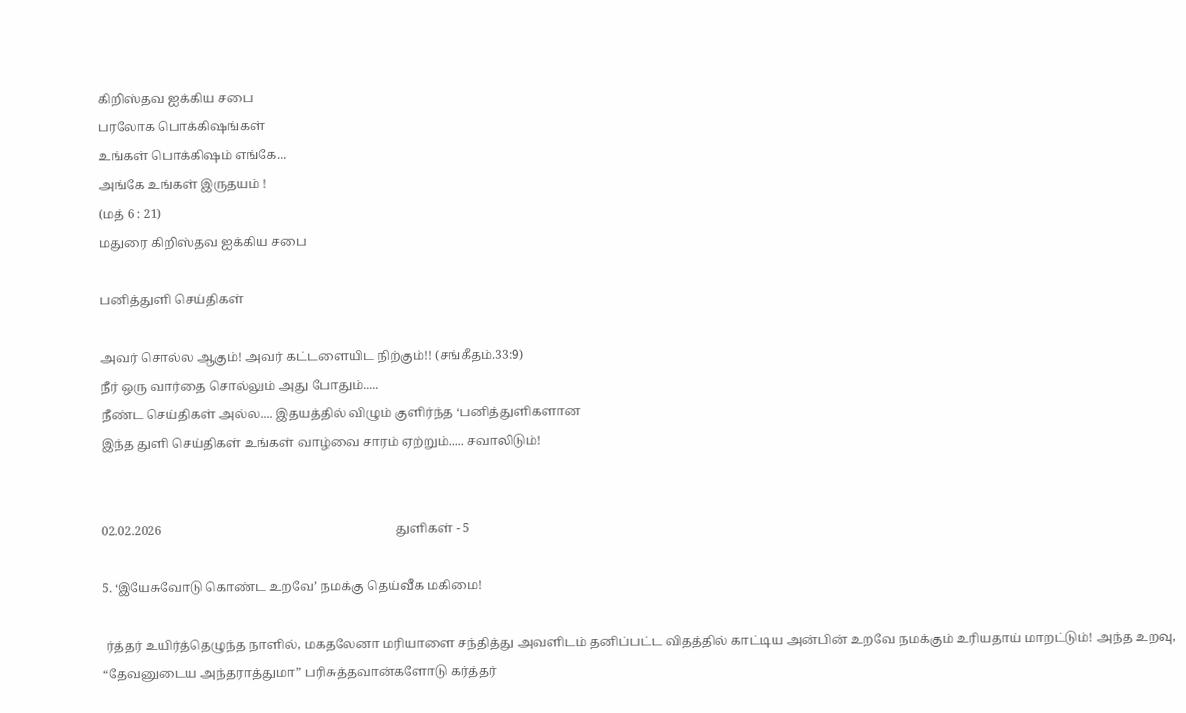கிறிஸ்தவ ஐக்கிய சபை
பரலோக பொக்கிஷங்கள்
உங்கள் பொக்கிஷம் எங்கே...
அங்கே உங்கள் இருதயம் !
(மத் 6 : 21)
மதுரை கிறிஸ்தவ ஐக்கிய சபை

பனித்துளி செய்திகள்

அவர் சொல்ல ஆகும்! அவர் கட்டளையிட நிற்கும்!! (சங்கீதம்.33:9)
நீர் ஒரு வார்தை சொல்லும் அது போதும்.....
நீண்ட செய்திகள் அல்ல.... இதயத்தில் விழும் குளிர்ந்த ‘பனித்துளிகளான
இந்த துளி செய்திகள் உங்கள் வாழ்வை சாரம் ஏற்றும்..... சவாலிடும்!


02.02.2026                                                                           துளிகள் - 5

5. ‘இயேசுவோடு கொண்ட உறவே’ நமக்கு தெய்வீக மகிமை!

 ர்த்தர் உயிர்த்தெழுந்த நாளில், மகதலேனா மரியாளை சந்தித்து அவளிடம் தனிப்பட்ட விதத்தில் காட்டிய அன்பின் உறவே நமக்கும் உரியதாய் மாறட்டும்! அந்த உறவு, “தேவனுடைய அந்தராத்துமா” பரிசுத்தவான்களோடு கர்த்தர்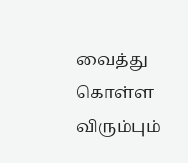வைத்து கொள்ள விரும்பும்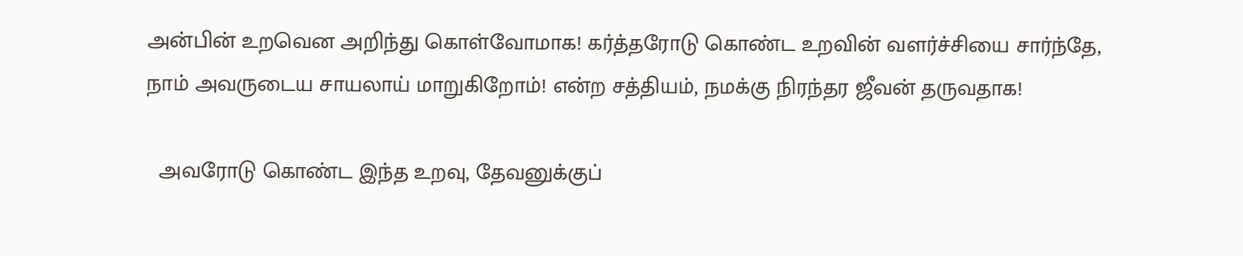அன்பின் உறவென அறிந்து கொள்வோமாக! கர்த்தரோடு கொண்ட உறவின் வளர்ச்சியை சார்ந்தே, நாம் அவருடைய சாயலாய் மாறுகிறோம்! என்ற சத்தியம், நமக்கு நிரந்தர ஜீவன் தருவதாக!

  அவரோடு கொண்ட இந்த உறவு, தேவனுக்குப்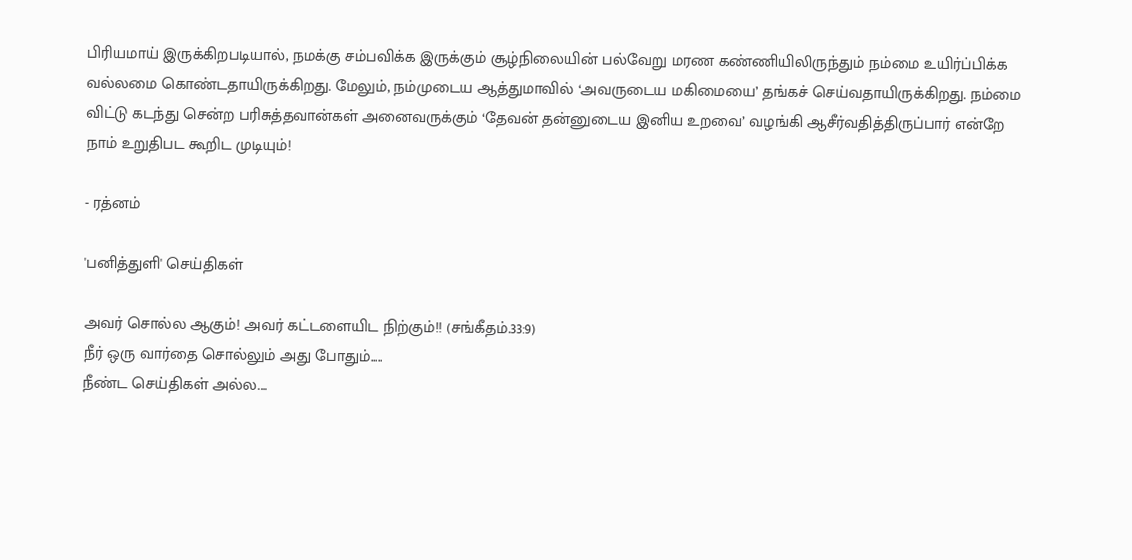பிரியமாய் இருக்கிறபடியால், நமக்கு சம்பவிக்க இருக்கும் சூழ்நிலையின் பல்வேறு மரண கண்ணியிலிருந்தும் நம்மை உயிர்ப்பிக்க வல்லமை கொண்டதாயிருக்கிறது. மேலும், நம்முடைய ஆத்துமாவில் ‘அவருடைய மகிமையை’ தங்கச் செய்வதாயிருக்கிறது. நம்மை விட்டு கடந்து சென்ற பரிசுத்தவான்கள் அனைவருக்கும் ‘தேவன் தன்னுடைய இனிய உறவை’ வழங்கி ஆசீர்வதித்திருப்பார் என்றே நாம் உறுதிபட கூறிட முடியும்!

- ரத்னம்

'பனித்துளி' செய்திகள்

அவர் சொல்ல ஆகும்! அவர் கட்டளையிட நிற்கும்!! (சங்கீதம்.33:9)
நீர் ஒரு வார்தை சொல்லும் அது போதும்.....
நீண்ட செய்திகள் அல்ல....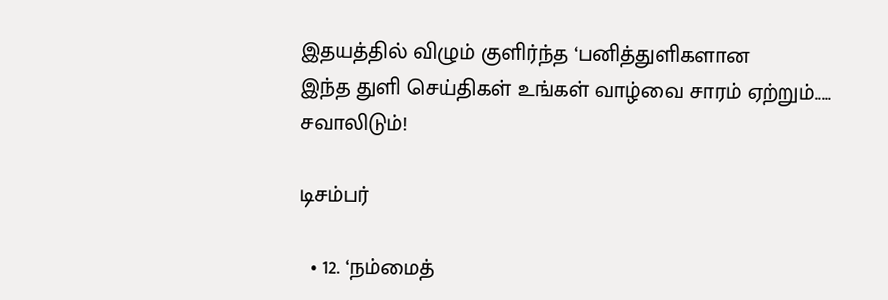இதயத்தில் விழும் குளிர்ந்த ‘பனித்துளிகளான
இந்த துளி செய்திகள் உங்கள் வாழ்வை சாரம் ஏற்றும்..... சவாலிடும்!

டிசம்பர்

  • 12. ‘நம்மைத்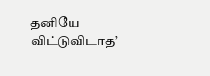தனியே விட்டுவிடாத’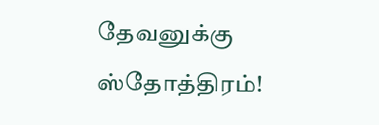தேவனுக்கு ஸ்தோத்திரம்!